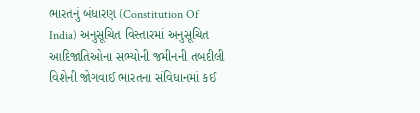ભારતનું બંધારણ (Constitution Of India) અનુસૂચિત વિસ્તારમાં અનુસૂચિત આદિજાતિઓના સભ્યોની જમીનની તબદીલી વિશેની જોગવાઈ ભારતના સંવિધાનમાં કઈ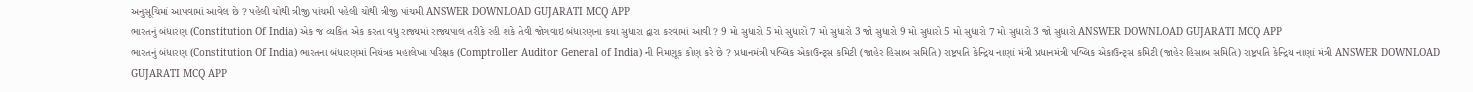અનુસૂચિમાં આપવામાં આવેલ છે ? પહેલી ચોથી ત્રીજી પાંચમી પહેલી ચોથી ત્રીજી પાંચમી ANSWER DOWNLOAD GUJARATI MCQ APP
ભારતનું બંધારણ (Constitution Of India) એક જ વ્યકિત એક કરતા વધુ રાજ્યમાં રાજ્યપાલ તરીકે રહી શકે તેવી જોગવાઇ બંધારણના કયા સુધારા દ્વારા કરવામાં આવી ? 9 મો સુધારો 5 મો સુધારો 7 મો સુધારો 3 જો સુધારો 9 મો સુધારો 5 મો સુધારો 7 મો સુધારો 3 જો સુધારો ANSWER DOWNLOAD GUJARATI MCQ APP
ભારતનું બંધારણ (Constitution Of India) ભારતના બંધારણમાં નિયંત્રક મહાલેખા પરિક્ષક (Comptroller Auditor General of India) ની નિમણૂક કોણ કરે છે ? પ્રધાનમંત્રી પબ્લિક એકાઉન્ટ્સ કમિટી (જાહેર હિસાબ સમિતિ) રાષ્ટ્રપતિ કેન્દ્રિય નાણાં મંત્રી પ્રધાનમંત્રી પબ્લિક એકાઉન્ટ્સ કમિટી (જાહેર હિસાબ સમિતિ) રાષ્ટ્રપતિ કેન્દ્રિય નાણાં મંત્રી ANSWER DOWNLOAD GUJARATI MCQ APP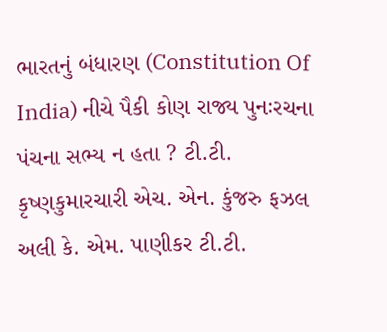ભારતનું બંધારણ (Constitution Of India) નીચે પૈકી કોણ રાજ્ય પુનઃરચના પંચના સભ્ય ન હતા ? ટી.ટી. કૃષ્ણકુમારચારી એચ. એન. કુંજરુ ફઝલ અલી કે. એમ. પાણીકર ટી.ટી.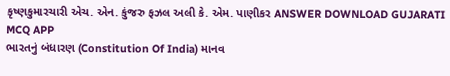કૃષ્ણકુમારચારી એચ. એન. કુંજરુ ફઝલ અલી કે. એમ. પાણીકર ANSWER DOWNLOAD GUJARATI MCQ APP
ભારતનું બંધારણ (Constitution Of India) માનવ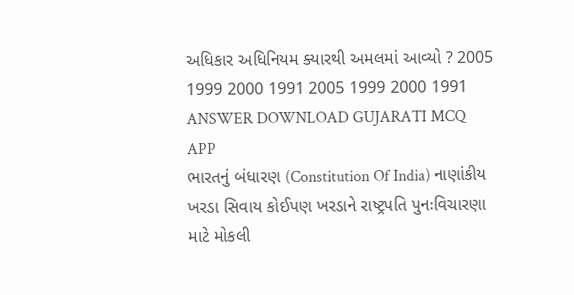અધિકાર અધિનિયમ ક્યારથી અમલમાં આવ્યો ? 2005 1999 2000 1991 2005 1999 2000 1991 ANSWER DOWNLOAD GUJARATI MCQ APP
ભારતનું બંધારણ (Constitution Of India) નાણાંકીય ખરડા સિવાય કોઈપણ ખરડાને રાષ્ટ્રપતિ પુનઃવિચારણા માટે મોકલી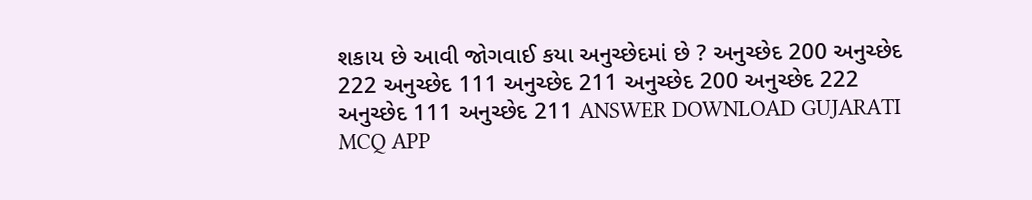શકાય છે આવી જોગવાઈ કયા અનુચ્છેદમાં છે ? અનુચ્છેદ 200 અનુચ્છેદ 222 અનુચ્છેદ 111 અનુચ્છેદ 211 અનુચ્છેદ 200 અનુચ્છેદ 222 અનુચ્છેદ 111 અનુચ્છેદ 211 ANSWER DOWNLOAD GUJARATI MCQ APP